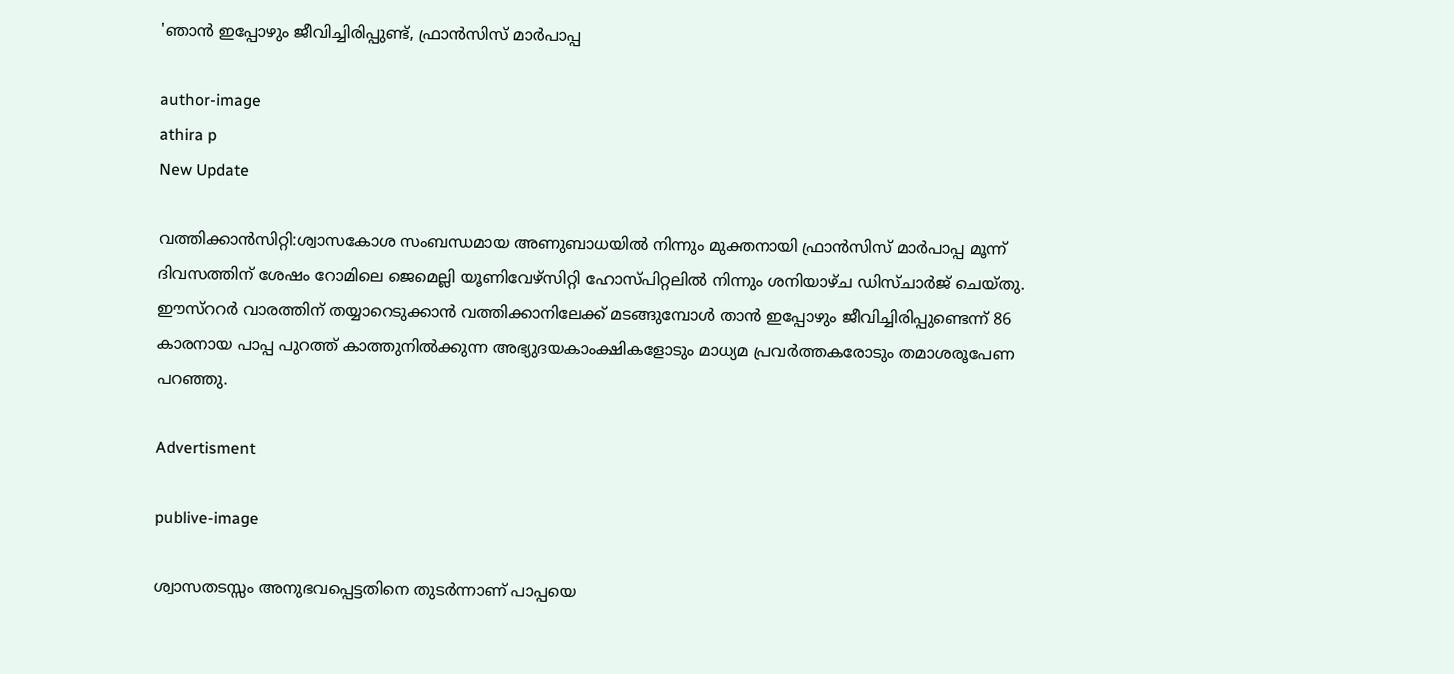'ഞാന്‍ ഇപ്പോഴും ജീവിച്ചിരിപ്പുണ്ട്, ഫ്രാന്‍സിസ് മാര്‍പാപ്പ

author-image
athira p
New Update

വത്തിക്കാന്‍സിറ്റി:ശ്വാസകോശ സംബന്ധമായ അണുബാധയില്‍ നിന്നും മുക്തനായി ഫ്രാന്‍സിസ് മാര്‍പാപ്പ മൂന്ന് ദിവസത്തിന് ശേഷം റോമിലെ ജെമെല്ലി യൂണിവേഴ്സിറ്റി ഹോസ്പിറ്റലില്‍ നിന്നും ശനിയാഴ്ച ഡിസ്ചാര്‍ജ് ചെയ്തു. ഈസ്ററര്‍ വാരത്തിന് തയ്യാറെടുക്കാന്‍ വത്തിക്കാനിലേക്ക് മടങ്ങുമ്പോള്‍ താന്‍ ഇപ്പോഴും ജീവിച്ചിരിപ്പുണ്ടെന്ന് 86 കാരനായ പാപ്പ പുറത്ത് കാത്തുനില്‍ക്കുന്ന അഭ്യുദയകാംക്ഷികളോടും മാധ്യമ പ്രവര്‍ത്തകരോടും തമാശരൂപേണ പറഞ്ഞു.

Advertisment

publive-image

ശ്വാസതടസ്സം അനുഭവപ്പെട്ടതിനെ തുടര്‍ന്നാണ് പാപ്പയെ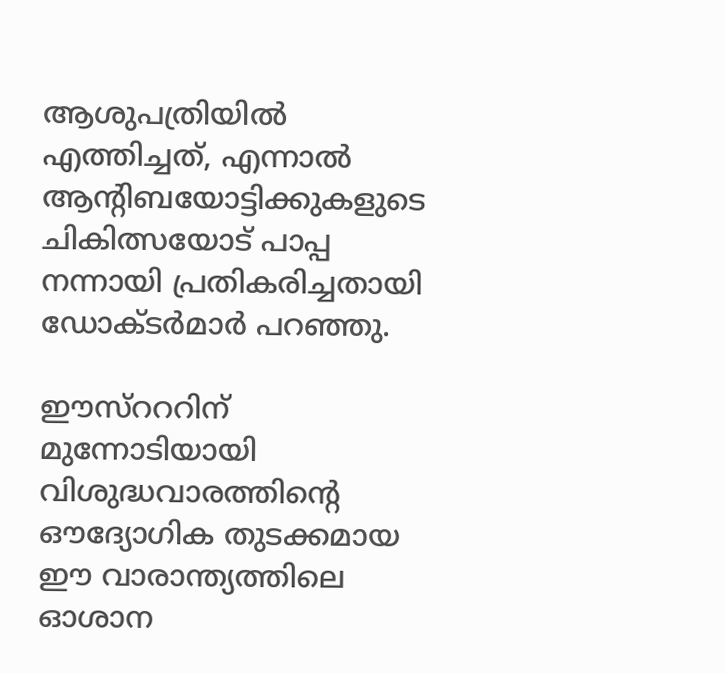ആശുപത്രിയില്‍ എത്തിച്ചത്, എന്നാല്‍ ആന്‍റിബയോട്ടിക്കുകളുടെ ചികിത്സയോട് പാപ്പ നന്നായി പ്രതികരിച്ചതായി ഡോക്ടര്‍മാര്‍ പറഞ്ഞു.

ഈസ്റററിന് മുന്നോടിയായി വിശുദ്ധവാരത്തിന്റെ ഔദ്യോഗിക തുടക്കമായ ഈ വാരാന്ത്യത്തിലെ ഓശാന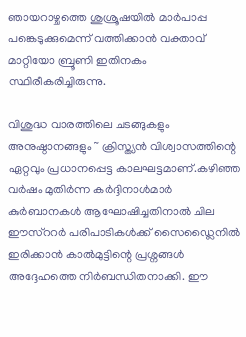ഞായറാഴ്ചത്തെ ശുശ്രൂഷയില്‍ മാര്‍പാപ്പ പങ്കെടുക്കുമെന്ന് വത്തിക്കാന്‍ വക്താവ് മാറ്റിയോ ബ്രൂണി ഇതിനകം സ്ഥിരീകരിച്ചിരുന്നു.

വിശുദ്ധ വാരത്തിലെ ചടങ്ങുകളും അനുഷ്ഠാനങ്ങളും ~ ക്രിസ്ത്യന്‍ വിശ്വാസത്തിന്റെ ഏറ്റവും പ്രധാനപ്പെട്ട കാലഘട്ടമാണ്.കഴിഞ്ഞ വര്‍ഷം മുതിര്‍ന്ന കര്‍ദ്ദിനാള്‍മാര്‍ കുര്‍ബാനകള്‍ ആഘോഷിച്ചതിനാല്‍ ചില ഈസ്ററര്‍ പരിപാടികള്‍ക്ക് സൈഡ്ലൈനില്‍ ഇരിക്കാന്‍ കാല്‍മുട്ടിന്റെ പ്രശ്നങ്ങള്‍ അദ്ദേഹത്തെ നിര്‍ബന്ധിതനാക്കി. ഈ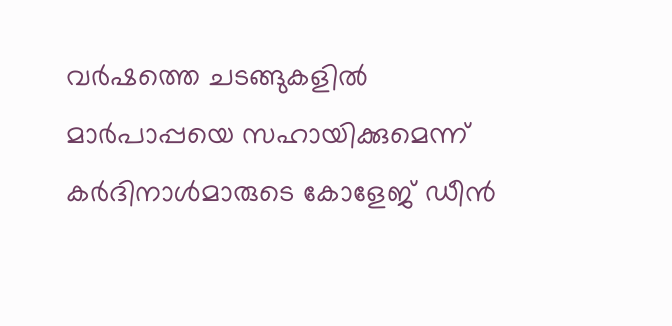വര്‍ഷത്തെ ചടങ്ങുകളില്‍ മാര്‍പാപ്പയെ സഹായിക്കുമെന്ന് കര്‍ദിനാള്‍മാരുടെ കോളേജ് ഡീന്‍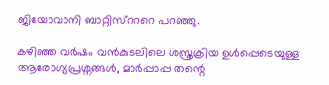ജിയോവാനി ബാറ്റിസ്റററെ പറഞ്ഞു.

കഴിഞ്ഞ വര്‍ഷം വന്‍കുടലിലെ ശസ്ത്രക്രിയ ഉള്‍പ്പെടെയുള്ള ആരോഗ്യപ്രശ്നങ്ങള്‍, മാര്‍പ്പാപ്പ തന്റെ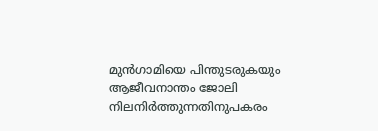മുന്‍ഗാമിയെ പിന്തുടരുകയും ആജീവനാന്തം ജോലി നിലനിര്‍ത്തുന്നതിനുപകരം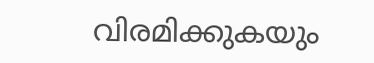വിരമിക്കുകയും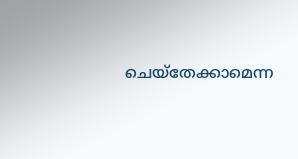ചെയ്തേക്കാമെന്ന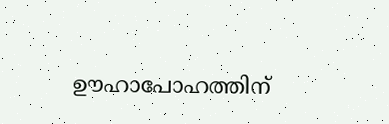ഊഹാപോഹത്തിന്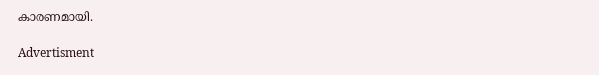കാരണമായി.

Advertisment